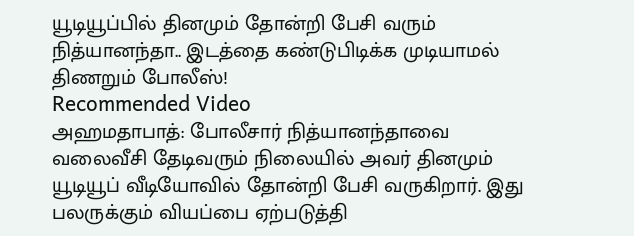யூடியூப்பில் தினமும் தோன்றி பேசி வரும் நித்யானந்தா.. இடத்தை கண்டுபிடிக்க முடியாமல் திணறும் போலீஸ்!
Recommended Video
அஹமதாபாத்: போலீசார் நித்யானந்தாவை வலைவீசி தேடிவரும் நிலையில் அவர் தினமும் யூடியூப் வீடியோவில் தோன்றி பேசி வருகிறார். இது பலருக்கும் வியப்பை ஏற்படுத்தி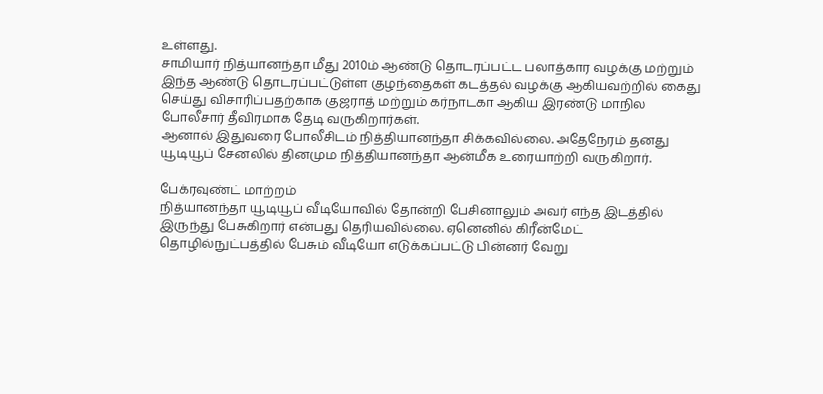உள்ளது.
சாமியார் நித்யானந்தா மீது 2010ம் ஆண்டு தொடரப்பட்ட பலாத்கார வழக்கு மற்றும் இந்த ஆண்டு தொடரப்பட்டுள்ள குழந்தைகள் கடத்தல் வழக்கு ஆகியவற்றில் கைது செய்து விசாரிப்பதற்காக குஜராத் மற்றும் கர்நாடகா ஆகிய இரண்டு மாநில போலீசார் தீவிரமாக தேடி வருகிறார்கள்.
ஆனால் இதுவரை போலீசிடம் நித்தியானந்தா சிக்கவில்லை. அதேநேரம் தனது யூடியூப் சேனலில் தினமும நித்தியானந்தா ஆன்மீக உரையாற்றி வருகிறார்.

பேக்ரவுண்ட் மாற்றம்
நித்யானந்தா யூடியூப் வீடியோவில் தோன்றி பேசினாலும் அவர் எந்த இடத்தில் இருந்து பேசுகிறார் என்பது தெரியவில்லை. ஏனெனில் கிரீன்மேட் தொழில்நுட்பத்தில் பேசும் வீடியோ எடுக்கப்பட்டு பின்னர் வேறு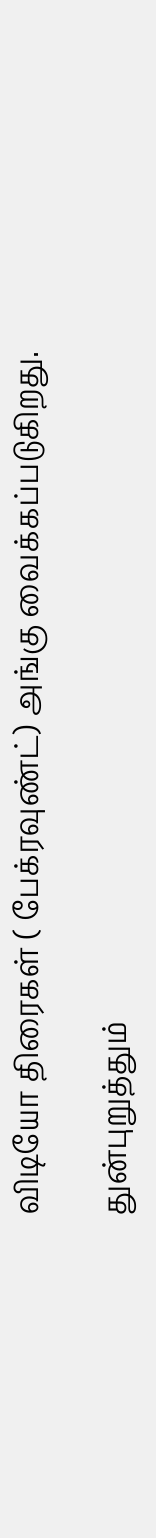விடியோ திரைகள் ( பேக்ரவுண்ட்) அங்கு வைக்கப்படுகிறது.

துன்புறுத்தும்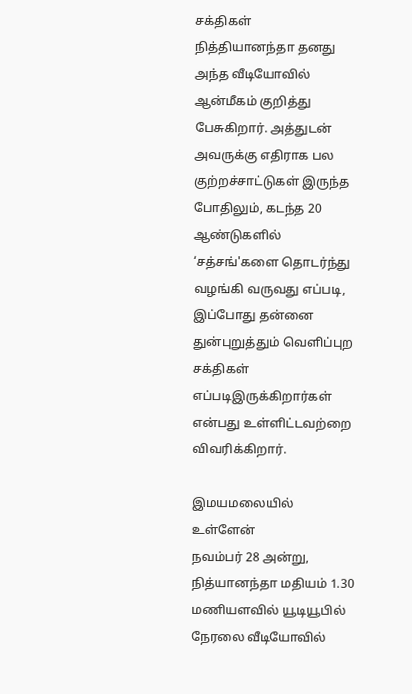சக்திகள்
நித்தியானந்தா தனது அந்த வீடியோவில் ஆன்மீகம் குறித்து பேசுகிறார். அத்துடன் அவருக்கு எதிராக பல குற்றச்சாட்டுகள் இருந்த போதிலும், கடந்த 20 ஆண்டுகளில் ‘சத்சங்'களை தொடர்ந்து வழங்கி வருவது எப்படி, இப்போது தன்னை துன்புறுத்தும் வெளிப்புற சக்திகள் எப்படிஇருக்கிறார்கள் என்பது உள்ளிட்டவற்றை விவரிக்கிறார்.

இமயமலையில் உள்ளேன்
நவம்பர் 28 அன்று, நித்யானந்தா மதியம் 1.30 மணியளவில் யூடியூபில் நேரலை வீடியோவில்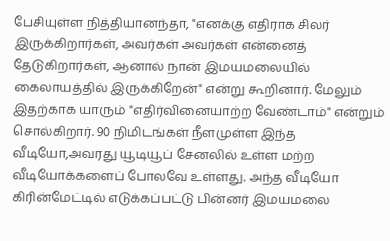பேசியுள்ள நித்தியானந்தா, "எனக்கு எதிராக சிலர் இருக்கிறார்கள், அவர்கள் அவர்கள் என்னைத் தேடுகிறார்கள், ஆனால் நான் இமயமலையில் கைலாயத்தில் இருக்கிறேன்" என்று கூறினார். மேலும் இதற்காக யாரும் "எதிர்வினையாற்ற வேண்டாம்" என்றும் சொல்கிறார். 90 நிமிடங்கள் நீளமுள்ள இந்த வீடியோ,அவரது யூடியூப் சேனலில் உள்ள மற்ற வீடியோக்களைப் போலவே உள்ளது. அந்த வீடியோ கிரின்மேட்டில் எடுக்கப்பட்டு பின்னர் இமயமலை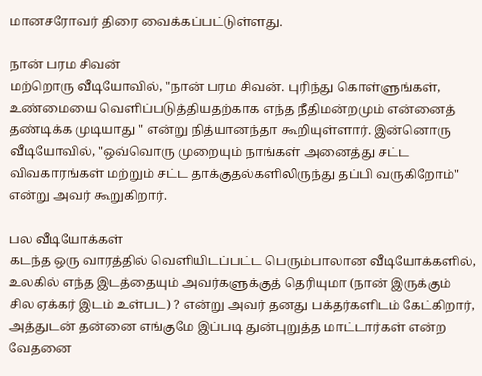மானசரோவர் திரை வைக்கப்பட்டுள்ளது.

நான் பரம சிவன்
மற்றொரு வீடியோவில், "நான் பரம சிவன். புரிந்து கொள்ளுங்கள், உண்மையை வெளிப்படுத்தியதற்காக எந்த நீதிமன்றமும் என்னைத் தண்டிக்க முடியாது " என்று நித்யானந்தா கூறியுள்ளார். இன்னொரு வீடியோவில், "ஒவ்வொரு முறையும் நாங்கள் அனைத்து சட்ட விவகாரங்கள் மற்றும் சட்ட தாக்குதல்களிலிருந்து தப்பி வருகிறோம்" என்று அவர் கூறுகிறார்.

பல வீடியோக்கள்
கடந்த ஒரு வாரத்தில் வெளியிடப்பட்ட பெரும்பாலான வீடியோக்களில், உலகில் எந்த இடத்தையும் அவர்களுக்குத் தெரியுமா (நான் இருக்கும் சில ஏக்கர் இடம் உள்பட) ? என்று அவர் தனது பக்தர்களிடம் கேட்கிறார், அத்துடன் தன்னை எங்குமே இப்படி துன்புறுத்த மாட்டார்கள் என்ற வேதனை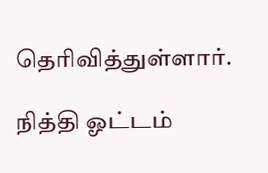தெரிவித்துள்ளார்.

நித்தி ஓட்டம்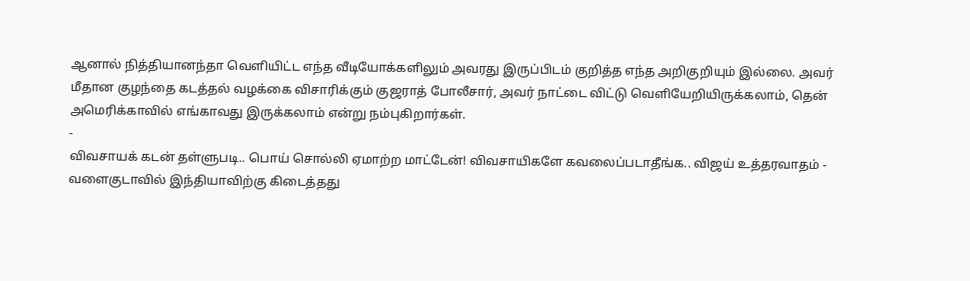ஆனால் நித்தியானந்தா வெளியிட்ட எந்த வீடியோக்களிலும் அவரது இருப்பிடம் குறித்த எந்த அறிகுறியும் இல்லை. அவர் மீதான குழந்தை கடத்தல் வழக்கை விசாரிக்கும் குஜராத் போலீசார், அவர் நாட்டை விட்டு வெளியேறியிருக்கலாம், தென் அமெரிக்காவில் எங்காவது இருக்கலாம் என்று நம்புகிறார்கள்.
-
விவசாயக் கடன் தள்ளுபடி.. பொய் சொல்லி ஏமாற்ற மாட்டேன்! விவசாயிகளே கவலைப்படாதீங்க.. விஜய் உத்தரவாதம் -
வளைகுடாவில் இந்தியாவிற்கு கிடைத்தது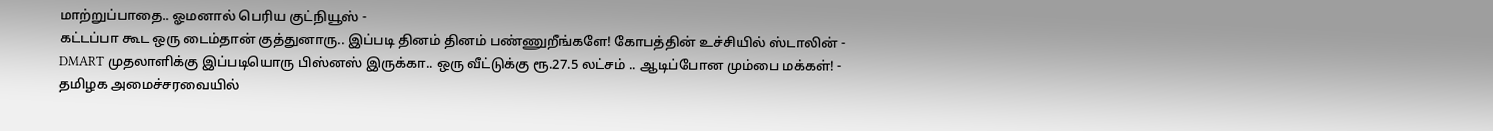மாற்றுப்பாதை.. ஓமனால் பெரிய குட்நியூஸ் -
கட்டப்பா கூட ஒரு டைம்தான் குத்துனாரு.. இப்படி தினம் தினம் பண்ணுறீங்களே! கோபத்தின் உச்சியில் ஸ்டாலின் -
DMART முதலாளிக்கு இப்படியொரு பிஸ்னஸ் இருக்கா.. ஒரு வீட்டுக்கு ரூ.27.5 லட்சம் .. ஆடிப்போன மும்பை மக்கள்! -
தமிழக அமைச்சரவையில்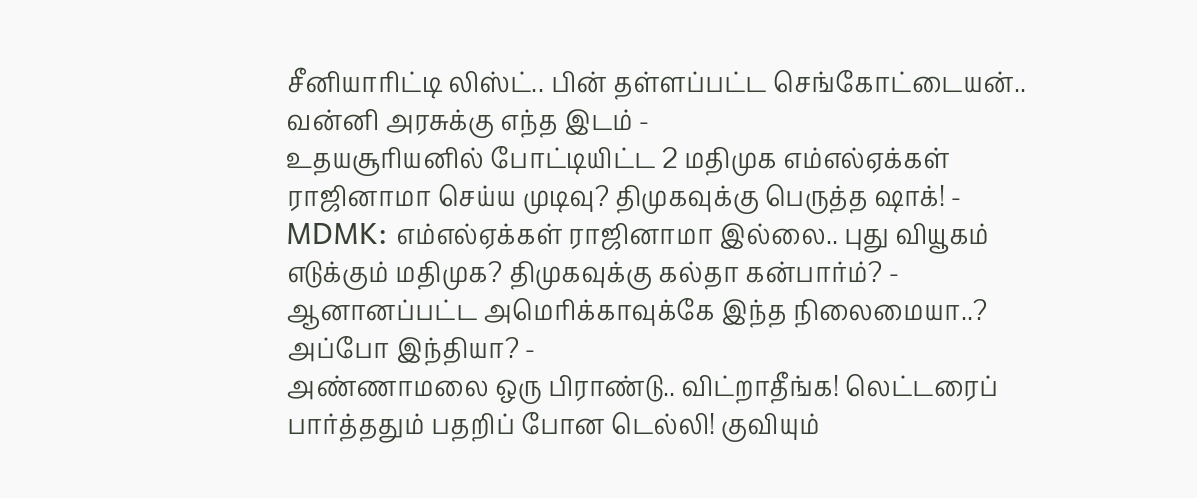சீனியாரிட்டி லிஸ்ட்.. பின் தள்ளப்பட்ட செங்கோட்டையன்.. வன்னி அரசுக்கு எந்த இடம் -
உதயசூரியனில் போட்டியிட்ட 2 மதிமுக எம்எல்ஏக்கள் ராஜினாமா செய்ய முடிவு? திமுகவுக்கு பெருத்த ஷாக்! -
MDMK: எம்எல்ஏக்கள் ராஜினாமா இல்லை.. புது வியூகம் எடுக்கும் மதிமுக? திமுகவுக்கு கல்தா கன்பார்ம்? -
ஆனானப்பட்ட அமெரிக்காவுக்கே இந்த நிலைமையா..? அப்போ இந்தியா? -
அண்ணாமலை ஒரு பிராண்டு.. விட்றாதீங்க! லெட்டரைப் பார்த்ததும் பதறிப் போன டெல்லி! குவியும்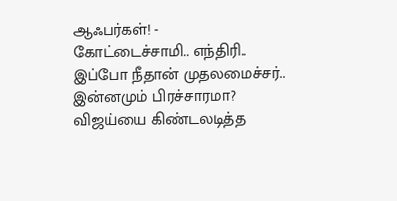ஆஃபர்கள்! -
கோட்டைச்சாமி.. எந்திரி.. இப்போ நீதான் முதலமைச்சர்.. இன்னமும் பிரச்சாரமா? விஜய்யை கிண்டலடித்த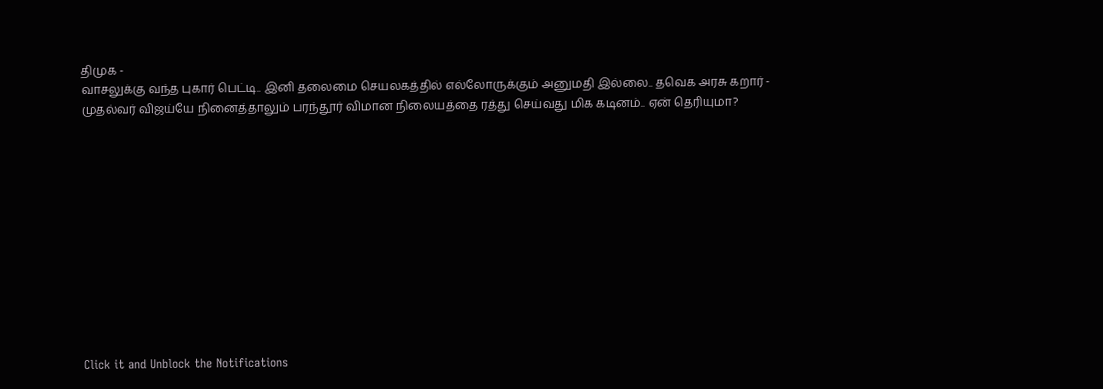திமுக -
வாசலுக்கு வந்த புகார் பெட்டி.. இனி தலைமை செயலகத்தில் எல்லோருக்கும் அனுமதி இல்லை.. தவெக அரசு கறார் -
முதல்வர் விஜய்யே நினைத்தாலும் பரந்தூர் விமான நிலையத்தை ரத்து செய்வது மிக கடினம்.. ஏன் தெரியுமா?












Click it and Unblock the Notifications